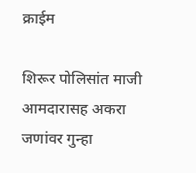क्राईम

शिरूर पोलिसांत माजी आमदारासह अकरा जणांवर गुन्हा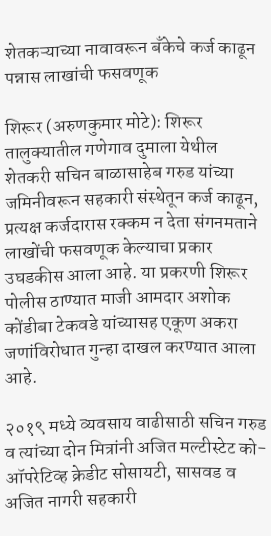शेतकऱ्याच्या नावावरून बँकेचे कर्ज काढून पन्नास लाखांची फसवणूक

शिरूर (अरुणकुमार मोटे): शिरूर तालुक्यातील गणेगाव दुमाला येथील शेतकरी सचिन बाळासाहेब गरुड यांच्या जमिनीवरून सहकारी संस्थेतून कर्ज काढून, प्रत्यक्ष कर्जदारास रक्कम न देता संगनमताने लाखोंची फसवणूक केल्याचा प्रकार उघडकीस आला आहे. या प्रकरणी शिरूर पोलीस ठाण्यात माजी आमदार अशोक कोंडीबा टेकवडे यांच्यासह एकूण अकरा जणांविरोधात गुन्हा दाखल करण्यात आला आहे.

२०१९ मध्ये व्यवसाय वाढीसाठी सचिन गरुड व त्यांच्या दोन मित्रांनी अजित मल्टीस्टेट को-ऑपरेटिव्ह क्रेडीट सोसायटी, सासवड व अजित नागरी सहकारी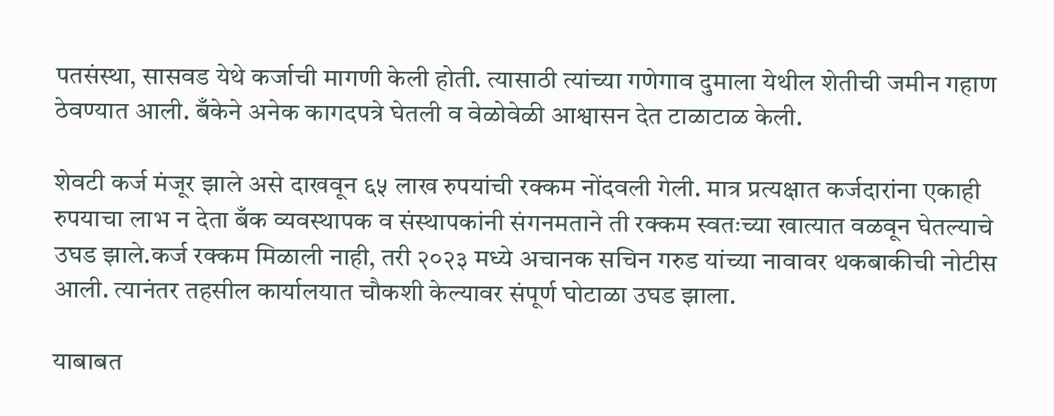पतसंस्था, सासवड येथे कर्जाची मागणी केली होती. त्यासाठी त्यांच्या गणेगाव दुमाला येथील शेतीची जमीन गहाण ठेवण्यात आली. बँकेने अनेक कागदपत्रे घेतली व वेळोवेळी आश्वासन देत टाळाटाळ केली.

शेवटी कर्ज मंजूर झाले असे दाखवून ६५ लाख रुपयांची रक्कम नोंदवली गेली. मात्र प्रत्यक्षात कर्जदारांना एकाही रुपयाचा लाभ न देता बँक व्यवस्थापक व संस्थापकांनी संगनमताने ती रक्कम स्वतःच्या खात्यात वळवून घेतल्याचे उघड झाले.कर्ज रक्कम मिळाली नाही, तरी २०२३ मध्ये अचानक सचिन गरुड यांच्या नावावर थकबाकीची नोटीस आली. त्यानंतर तहसील कार्यालयात चौकशी केल्यावर संपूर्ण घोटाळा उघड झाला.

याबाबत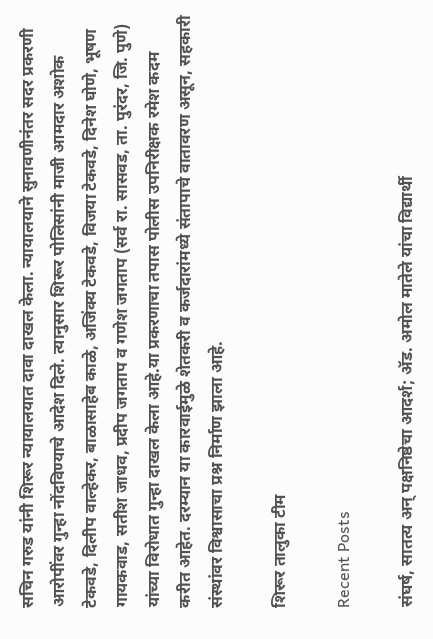सचिन गरुड यांनी शिरूर न्यायालयात दावा दाखल केला. न्यायालयाने सुनावणीनंतर सदर प्रकरणी आरोपींवर गुन्हा नोंदविण्याचे आदेश दिले. त्यानुसार शिरूर पोलिसांनी माजी आमदार अशोक टेकवडे, दिलीप वाल्हेकर, बाळासाहेब काळे, अजिंक्य टेकवडे, विजया टेकवडे, दिनेश घोणे, भूषण गायकवाड, सतीश जाधव, प्रदीप जगताप व गणेश जगताप (सर्व रा. सासवड, ता. पुरंदर, जि. पुणे) यांच्या विरोधात गुन्हा दाखल केला आहे.या प्रकरणाचा तपास पोलीस उपनिरीक्षक रमेश कदम करीत आहेत. दरम्यान या कारवाईमुळे शेतकरी व कर्जदारांमध्ये संतापाचे वातावरण असून, सहकारी संस्थांवर विश्वासाचा प्रश्न निर्माण झाला आहे.

शिरूर तालुका टीम

Recent Posts

संघर्ष, सातत्य अन् पक्षनिष्ठेचा आदर्श; ॲड. अमोल मातेले यांचा विद्यार्थी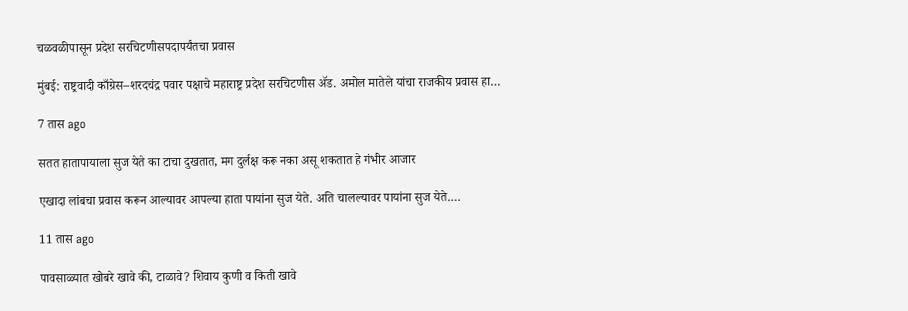चळवळीपासून प्रदेश सरचिटणीसपदापर्यंतचा प्रवास

मुंबई: राष्ट्रवादी काँग्रेस–शरदचंद्र पवार पक्षाचे महाराष्ट्र प्रदेश सरचिटणीस ॲड. अमोल मातेले यांचा राजकीय प्रवास हा…

7 तास ago

सतत हातापायाला सुज येते का टाचा दुखतात, मग दुर्लक्ष करू नका असू शकतात हे गंभीर आजार

एखादा लांबचा प्रवास करून आल्यावर आपल्या हाता पायांना सुज येते. अति चालल्यावर पायांना सुज येते.…

11 तास ago

पावसाळ्यात खोबरे खावे की, टाळावे? शिवाय कुणी व किती खावे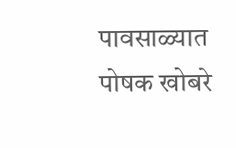पावसाळ्यात पोषक खोबरे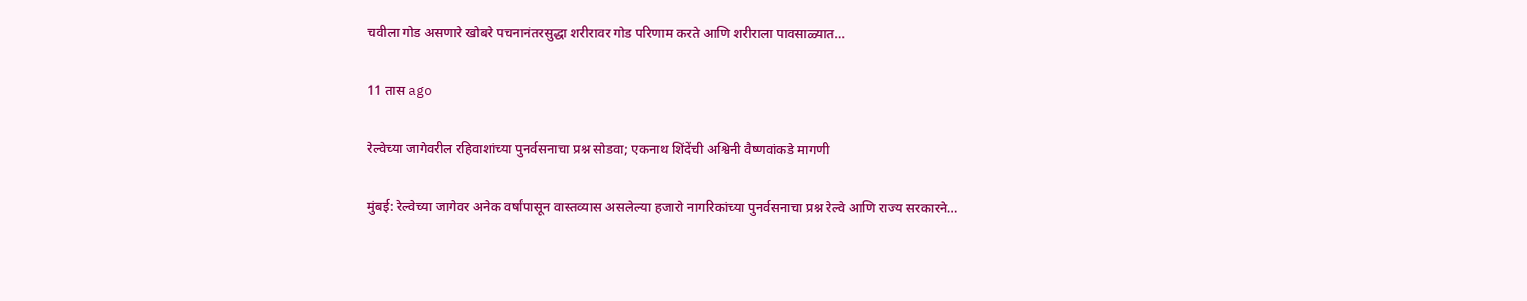चवीला गोड असणारे खोबरे पचनानंतरसुद्धा शरीरावर गोड परिणाम करते आणि शरीराला पावसाळ्यात…

11 तास ago

रेल्वेच्या जागेवरील रहिवाशांच्या पुनर्वसनाचा प्रश्न सोडवा; एकनाथ शिंदेंची अश्विनी वैष्णवांकडे मागणी

मुंबई: रेल्वेच्या जागेवर अनेक वर्षांपासून वास्तव्यास असलेल्या हजारो नागरिकांच्या पुनर्वसनाचा प्रश्न रेल्वे आणि राज्य सरकारने…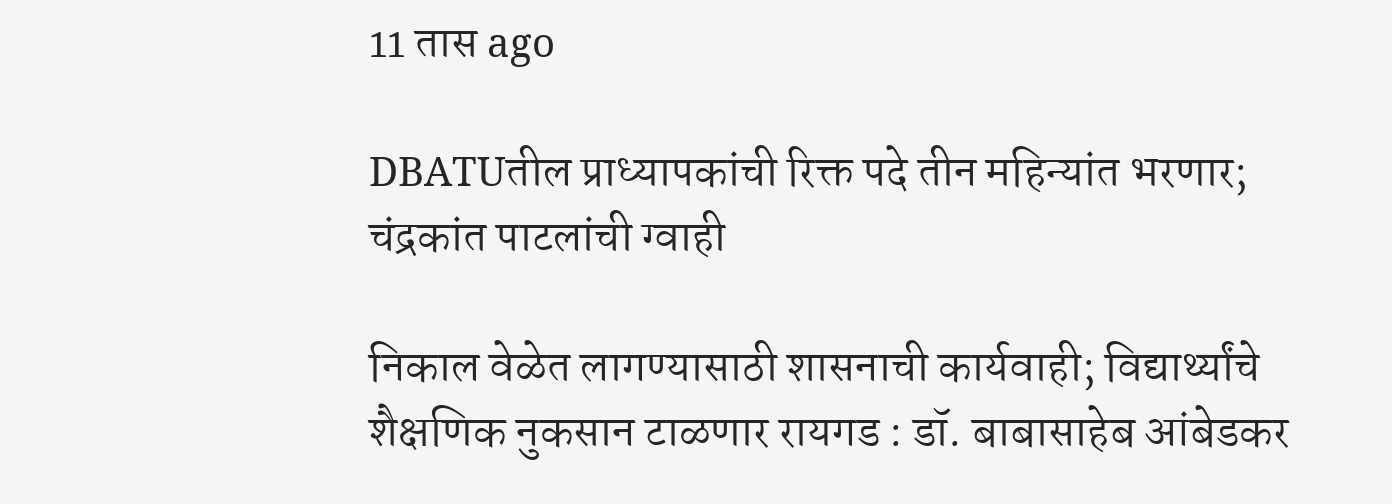11 तास ago

DBATUतील प्राध्यापकांची रिक्त पदे तीन महिन्यांत भरणार; चंद्रकांत पाटलांची ग्वाही

निकाल वेळेत लागण्यासाठी शासनाची कार्यवाही; विद्यार्थ्यांचे शैक्षणिक नुकसान टाळणार रायगड : डॉ. बाबासाहेब आंबेडकर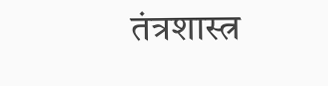तंत्रशास्त्र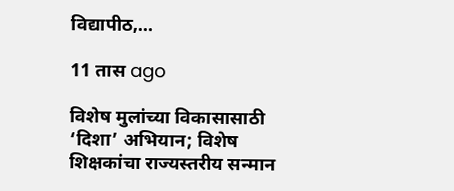विद्यापीठ,…

11 तास ago

विशेष मुलांच्या विकासासाठी ‘दिशा’ अभियान; विशेष शिक्षकांचा राज्यस्तरीय सन्मान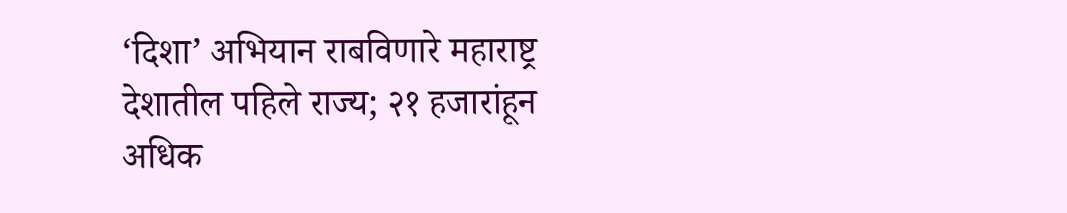‘दिशा’ अभियान राबविणारे महाराष्ट्र देशातील पहिले राज्य; २१ हजारांहून अधिक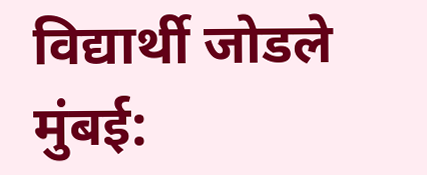विद्यार्थी जोडले मुंबई: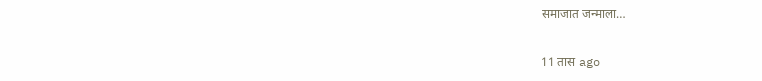समाजात जन्माला…

11 तास ago